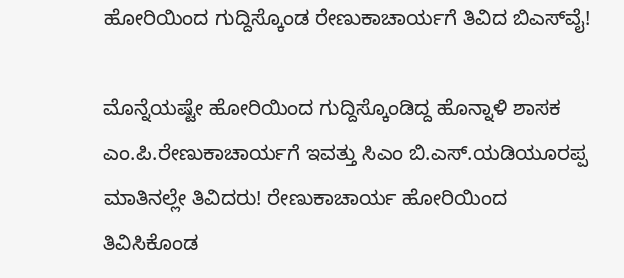ಹೋರಿಯಿಂದ ಗುದ್ದಿಸ್ಕೊಂಡ ರೇಣುಕಾಚಾರ್ಯಗೆ ತಿವಿದ ಬಿಎಸ್‌ವೈ!

ಮೊನ್ನೆಯಷ್ಟೇ ಹೋರಿಯಿಂದ ಗುದ್ದಿಸ್ಕೊಂಡಿದ್ದ ಹೊನ್ನಾಳಿ ಶಾಸಕ ಎಂ.ಪಿ.ರೇಣುಕಾಚಾರ್ಯಗೆ ಇವತ್ತು ಸಿಎಂ ಬಿ.ಎಸ್.ಯಡಿಯೂರಪ್ಪ ಮಾತಿನಲ್ಲೇ ತಿವಿದರು! ರೇಣುಕಾಚಾರ್ಯ ಹೋರಿಯಿಂದ ತಿವಿಸಿಕೊಂಡ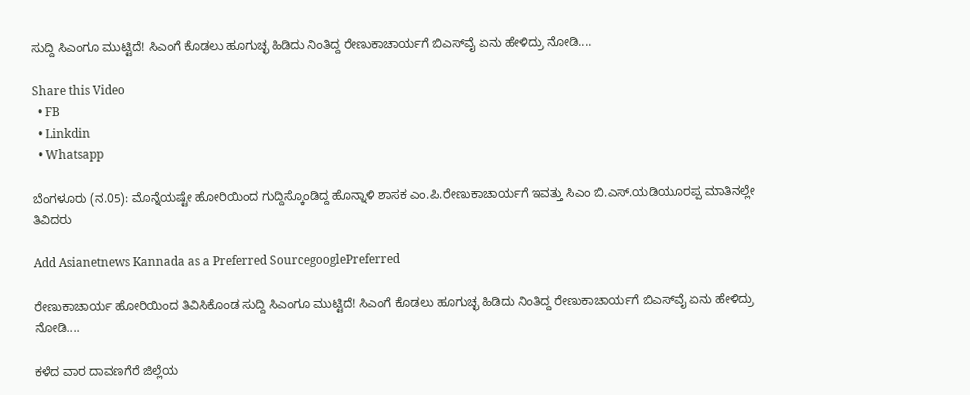ಸುದ್ದಿ ಸಿಎಂಗೂ ಮುಟ್ಟಿದೆ! ಸಿಎಂಗೆ ಕೊಡಲು ಹೂಗುಚ್ಛ ಹಿಡಿದು ನಿಂತಿದ್ದ ರೇಣುಕಾಚಾರ್ಯಗೆ ಬಿಎಸ್‌ವೈ ಏನು ಹೇಳಿದ್ರು ನೋಡಿ....

Share this Video
  • FB
  • Linkdin
  • Whatsapp

ಬೆಂಗಳೂರು (ನ.05): ಮೊನ್ನೆಯಷ್ಟೇ ಹೋರಿಯಿಂದ ಗುದ್ದಿಸ್ಕೊಂಡಿದ್ದ ಹೊನ್ನಾಳಿ ಶಾಸಕ ಎಂ.ಪಿ.ರೇಣುಕಾಚಾರ್ಯಗೆ ಇವತ್ತು ಸಿಎಂ ಬಿ.ಎಸ್.ಯಡಿಯೂರಪ್ಪ ಮಾತಿನಲ್ಲೇ ತಿವಿದರು

Add Asianetnews Kannada as a Preferred SourcegooglePreferred

ರೇಣುಕಾಚಾರ್ಯ ಹೋರಿಯಿಂದ ತಿವಿಸಿಕೊಂಡ ಸುದ್ದಿ ಸಿಎಂಗೂ ಮುಟ್ಟಿದೆ! ಸಿಎಂಗೆ ಕೊಡಲು ಹೂಗುಚ್ಛ ಹಿಡಿದು ನಿಂತಿದ್ದ ರೇಣುಕಾಚಾರ್ಯಗೆ ಬಿಎಸ್‌ವೈ ಏನು ಹೇಳಿದ್ರು ನೋಡಿ....

ಕಳೆದ ವಾರ ದಾವಣಗೆರೆ ಜಿಲ್ಲೆಯ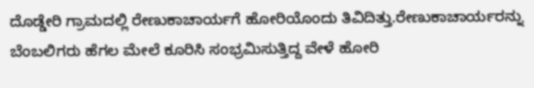ದೊಡ್ಡೇರಿ ಗ್ರಾಮದಲ್ಲಿ ರೇಣುಕಾಚಾರ್ಯಗೆ ಹೋರಿ‌ಯೊಂದು ತಿವಿದಿತ್ತು.ರೇಣುಕಾಚಾರ್ಯರನ್ನು ಬೆಂಬಲಿಗರು ಹೆಗಲ ಮೇಲೆ ಕೂರಿಸಿ ಸಂಭ್ರಮಿಸುತ್ತಿದ್ದ ವೇಳೆ ಹೋರಿ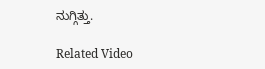ನುಗ್ಗಿತ್ತು.

Related Video